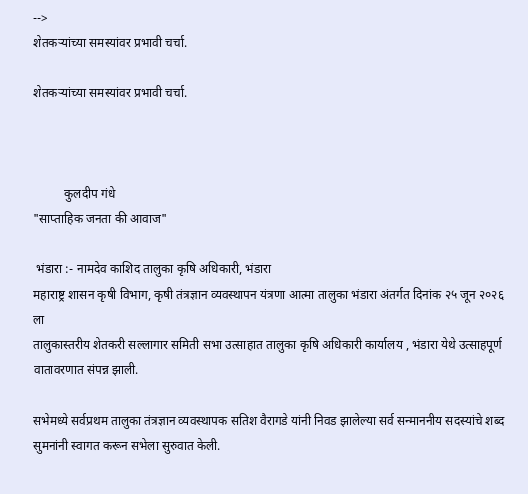-->
शेतकऱ्यांच्या समस्यांवर प्रभावी चर्चा.

शेतकऱ्यांच्या समस्यांवर प्रभावी चर्चा.



          कुलदीप गंधे
"साप्ताहिक जनता की आवाज"

 भंडारा :- नामदेव काशिद तालुका कृषि अधिकारी, भंडारा
महाराष्ट्र शासन कृषी विभाग, कृषी तंत्रज्ञान व्यवस्थापन यंत्रणा आत्मा तालुका भंडारा अंतर्गत दिनांक २५ जून २०२६ ला
तालुकास्तरीय शेतकरी सल्लागार समिती सभा उत्साहात तालुका कृषि अधिकारी कार्यालय , भंडारा येथे उत्साहपूर्ण वातावरणात संपन्न झाली.

सभेमध्ये सर्वप्रथम तालुका तंत्रज्ञान व्यवस्थापक सतिश वैरागडे यांनी निवड झालेल्या सर्व सन्माननीय सदस्यांचे शब्द सुमनांनी स्वागत करून सभेला सुरुवात केली.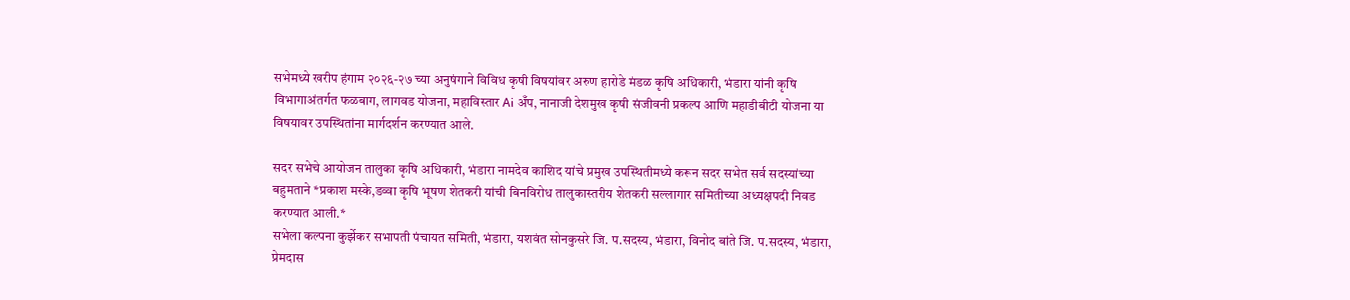सभेमध्ये खरीप हंगाम २०२६-२७ च्या अनुषंगाने विविध कृषी विषयांवर अरुण हारोडे मंडळ कृषि अधिकारी, भंडारा यांनी कृषि विभागाअंतर्गत फळबाग, लागवड योजना, महाविस्तार Ai अँप, नानाजी देशमुख कृषी संजीवनी प्रकल्प आणि महाडीबीटी योजना या विषयावर उपस्थितांना मार्गदर्शन करण्यात आले.

सदर सभेचे आयोजन तालुका कृषि अधिकारी, भंडारा नामदेव काशिद यांचे प्रमुख उपस्थितीमध्ये करून सदर सभेत सर्व सदस्यांच्या बहुमताने *प्रकाश मस्के,डव्वा कृषि भूषण शेतकरी यांची बिनविरोध तालुकास्तरीय शेतकरी सल्लागार समितीच्या अध्यक्षपदी निवड करण्यात आली.*
सभेला कल्पना कुर्झेकर सभापती पंचायत समिती, भंडारा, यशवंत सोनकुसरे जि. प.सदस्य, भंडारा, विनोद बांते जि. प.सदस्य, भंडारा, प्रेमदास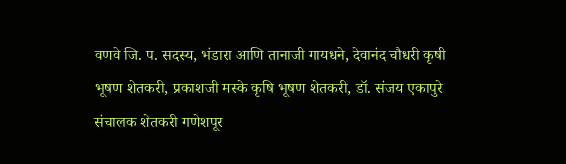वणवे जि. प. सदस्य, भंडारा आणि तानाजी गायधने, देवानंद चौधरी कृषी भूषण शेतकरी, प्रकाशजी मस्के कृषि भूषण शेतकरी, डॉ. संजय एकापुरे संचालक शेतकरी गणेशपूर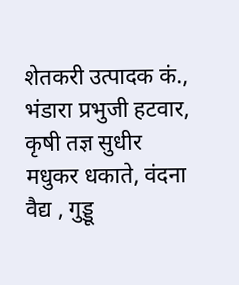शेतकरी उत्पादक कं., भंडारा प्रभुजी हटवार, कृषी तज्ञ सुधीर मधुकर धकाते, वंदना वैद्य , गुड्डू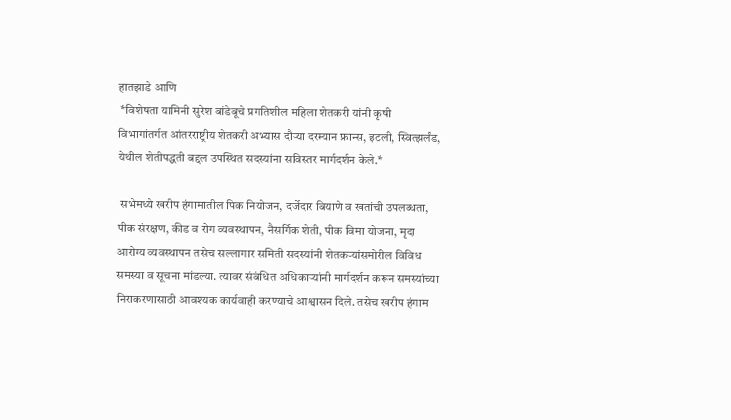हातझाडे आणि
 *विशेषता यामिनी सुरेश बांडेबूचे प्रगतिशील महिला शेतकरी यांनी कृषी विभागांतर्गत आंतरराष्ट्रीय शेतकरी अभ्यास दौऱ्या दरम्यान फ्रान्स, इटली, स्वित्झर्लंड, येथील शेतीपद्धती बद्दल उपस्थित सदस्यांना सविस्तर मार्गदर्शन केले.*

 सभेमध्ये खरीप हंगामातील पिक नियोजन, दर्जेदार बियाणे व खतांची उपलब्धता, पीक संरक्षण, कीड व रोग व्यवस्थापन, नैसर्गिक शेती, पीक विमा योजना, मृदा आरोग्य व्यवस्थापन तसेच सल्लागार समिती सदस्यांनी शेतकऱ्यांसमोरील विविध समस्या व सूचना मांडल्या. त्यावर संबंधित अधिकाऱ्यांनी मार्गदर्शन करून समस्यांच्या निराकरणासाठी आवश्यक कार्यवाही करण्याचे आश्वासन दिले. तसेच खरीप हंगाम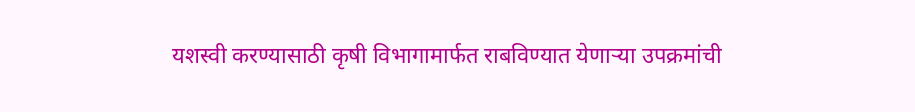यशस्वी करण्यासाठी कृषी विभागामार्फत राबविण्यात येणाऱ्या उपक्रमांची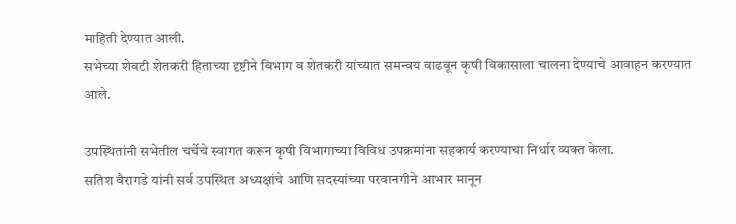माहिती देण्यात आली.
सभेच्या शेवटी शेतकरी हिताच्या दृष्टीने विभाग व शेतकरी यांच्यात समन्वय वाढवून कृषी विकासाला चालना देण्याचे आवाहन करण्यात आले.

उपस्थितांनी सभेतील चर्चेचे स्वागत करून कृषी विभागाच्या विविध उपक्रमांना सहकार्य करण्याचा निर्धार व्यक्त केला.
सतिश वैरागडे यांनी सर्व उपस्थित अध्यक्षांचे आणि सदस्यांच्या परवानगीने आभार मानून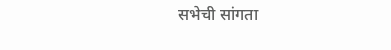सभेची सांगता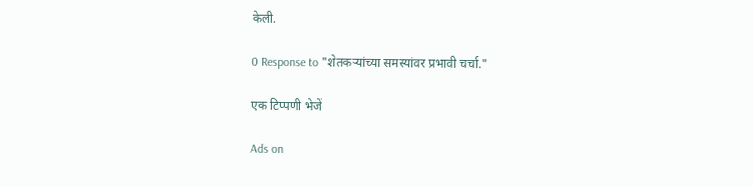केली.

0 Response to "शेतकऱ्यांच्या समस्यांवर प्रभावी चर्चा."

एक टिप्पणी भेजें

Ads on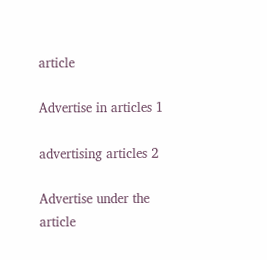article

Advertise in articles 1

advertising articles 2

Advertise under the article